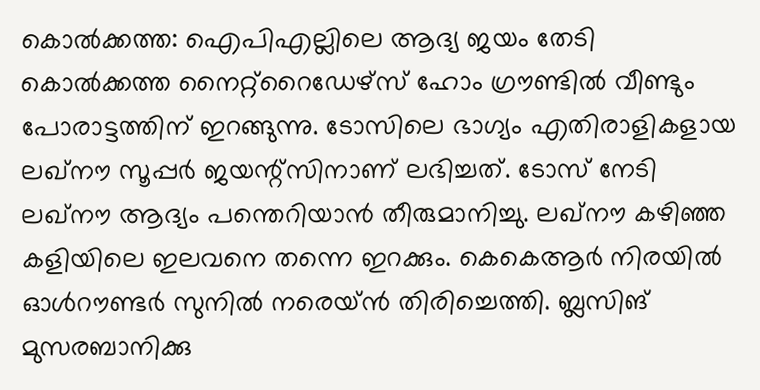കൊല്‍ക്കത്ത: ഐപിഎല്ലിലെ ആദ്യ ജയം തേടി കൊല്‍ക്കത്ത നൈറ്റ്റൈഡേഴ്സ് ഹോം ഗ്രൗണ്ടില്‍ വീണ്ടും പോരാട്ടത്തിന് ഇറങ്ങുന്നു. ടോസിലെ ഭാഗ്യം എതിരാളികളായ ലഖ്നൗ സൂപ്പര്‍ ജയന്റ്സിനാണ് ലഭിച്ചത്. ടോസ് നേടി ലഖ്നൗ ആദ്യം പന്തെറിയാന്‍ തീരുമാനിച്ചു. ലഖ്നൗ കഴിഞ്ഞ കളിയിലെ ഇലവനെ തന്നെ ഇറക്കും. കെകെആര്‍ നിരയില്‍ ഓള്‍റൗണ്ടര്‍ സുനില്‍ നരെയ്ന്‍ തിരിച്ചെത്തി. ബ്ലസിങ് മുസരബാനിക്കു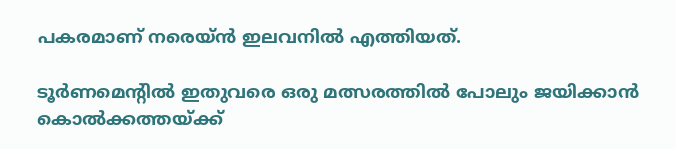പകരമാണ് നരെയ്ന്‍ ഇലവനില്‍ എത്തിയത്.

ടൂര്‍ണമെന്റില്‍ ഇതുവരെ ഒരു മത്സരത്തില്‍ പോലും ജയിക്കാന്‍ കൊല്‍ക്കത്തയ്ക്ക്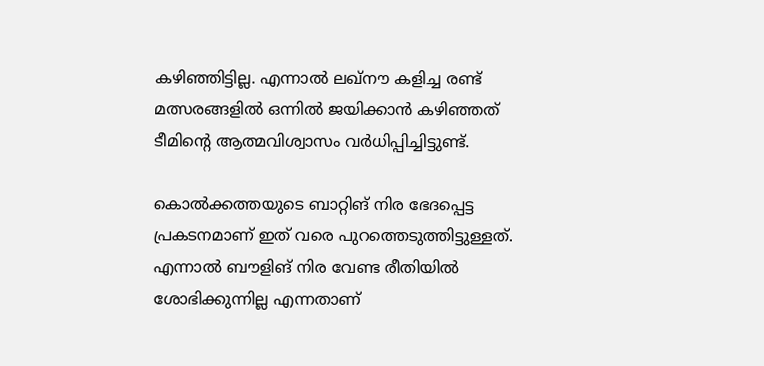കഴിഞ്ഞിട്ടില്ല. എന്നാല്‍ ലഖ്നൗ കളിച്ച രണ്ട് മത്സരങ്ങളില്‍ ഒന്നില്‍ ജയിക്കാന്‍ കഴിഞ്ഞത് ടീമിന്റെ ആത്മവിശ്വാസം വര്‍ധിപ്പിച്ചിട്ടുണ്ട്.

കൊല്‍ക്കത്തയുടെ ബാറ്റിങ് നിര ഭേദപ്പെട്ട പ്രകടനമാണ് ഇത് വരെ പുറത്തെടുത്തിട്ടുള്ളത്. എന്നാല്‍ ബൗളിങ് നിര വേണ്ട രീതിയില്‍ ശോഭിക്കുന്നില്ല എന്നതാണ്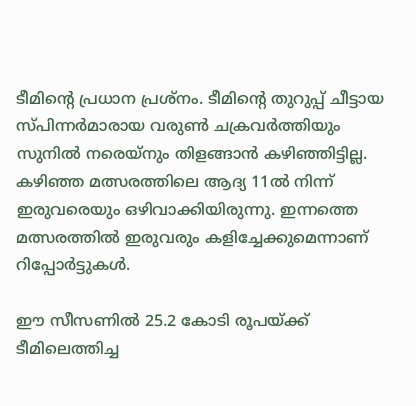ടീമിന്റെ പ്രധാന പ്രശ്‌നം. ടീമിന്റെ തുറുപ്പ് ചീട്ടായ സ്പിന്നര്‍മാരായ വരുണ്‍ ചക്രവര്‍ത്തിയും സുനില്‍ നരെയ്‌നും തിളങ്ങാന്‍ കഴിഞ്ഞിട്ടില്ല. കഴിഞ്ഞ മത്സരത്തിലെ ആദ്യ 11ല്‍ നിന്ന് ഇരുവരെയും ഒഴിവാക്കിയിരുന്നു. ഇന്നത്തെ മത്സരത്തില്‍ ഇരുവരും കളിച്ചേക്കുമെന്നാണ് റിപ്പോര്‍ട്ടുകള്‍.

ഈ സീസണില്‍ 25.2 കോടി രൂപയ്ക്ക് ടീമിലെത്തിച്ച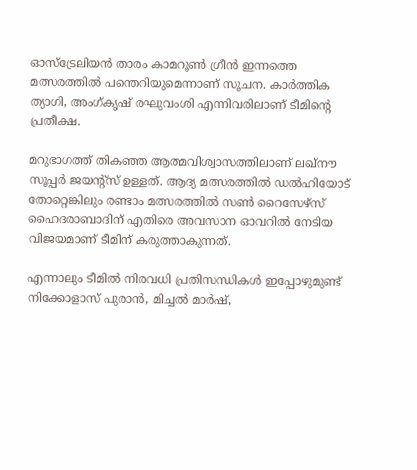ഓസ്‌ട്രേലിയന്‍ താരം കാമറൂണ്‍ ഗ്രീന്‍ ഇന്നത്തെ മത്സരത്തില്‍ പന്തെറിയുമെന്നാണ് സൂചന. കാര്‍ത്തിക ത്യാഗി, അംഗ്കൃഷ് രഘുവംശി എന്നിവരിലാണ് ടീമിന്റെ പ്രതീക്ഷ.

മറുഭാഗത്ത് തികഞ്ഞ ആത്മവിശ്വാസത്തിലാണ് ലഖ്നൗ സൂപ്പര്‍ ജയന്റ്സ് ഉള്ളത്. ആദ്യ മത്സരത്തില്‍ ഡല്‍ഹിയോട് തോറ്റെങ്കിലും രണ്ടാം മത്സരത്തില്‍ സണ്‍ റൈസേഴ്‌സ് ഹൈദരാബാദിന് എതിരെ അവസാന ഓവറില്‍ നേടിയ വിജയമാണ് ടീമിന് കരുത്താകുന്നത്.

എന്നാലും ടീമില്‍ നിരവധി പ്രതിസന്ധികള്‍ ഇപ്പോഴുമുണ്ട് നിക്കോളാസ് പുരാന്‍, മിച്ചല്‍ മാര്‍ഷ്,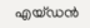എയ്ഡന്‍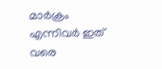മാര്‍ക്രം എന്നിവര്‍ ഇത് വരെ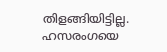തിളങ്ങിയിട്ടില്ല. ഹസരംഗയെ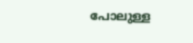പോലുള്ള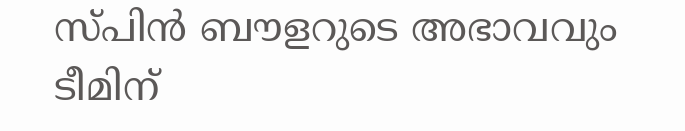സ്പിന്‍ ബൗളറുടെ അഭാവവും ടീമിന്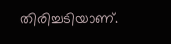തിരിച്ചടിയാണ്.